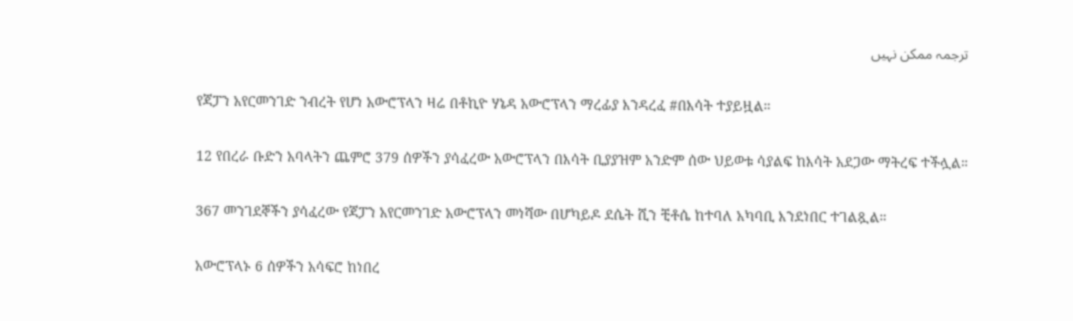ترجمہ ممکن نہیں

የጃፓን አየርመንገድ ንብረት የሆነ አውሮፕላን ዛሬ በቶኪዮ ሃኔዳ አውሮፕላን ማረፊያ እንዳረፈ #በእሳት ተያይዟል።

12 የበረራ ቡድን አባላትን ጨምሮ 379 ሰዎችን ያሳፈረው አውሮፕላን በእሳት ቢያያዝም አንድም ሰው ህይወቱ ሳያልፍ ከእሳት አደጋው ማትረፍ ተችሏል።

367 መንገደኞችን ያሳፈረው የጃፓን አየርመንገድ አውሮፕላን መነሻው በሆካይዶ ደሴት ሺን ቺቶሴ ከተባለ አካባቢ እንደነበር ተገልጿል።

አውሮፕላኑ 6 ሰዎችን አሳፍሮ ከነበረ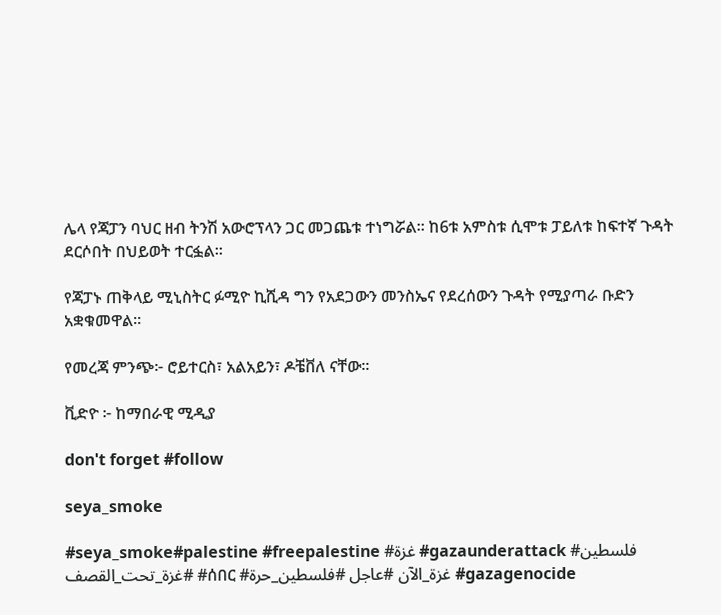ሌላ የጃፓን ባህር ዘብ ትንሽ አውሮፕላን ጋር መጋጨቱ ተነግሯል። ከ6ቱ አምስቱ ሲሞቱ ፓይለቱ ከፍተኛ ጉዳት ደርሶበት በህይወት ተርፏል።

የጃፓኑ ጠቅላይ ሚኒስትር ፉሚዮ ኪሺዳ ግን የአደጋውን መንስኤና የደረሰውን ጉዳት የሚያጣራ ቡድን አቋቁመዋል።

የመረጃ ምንጭ፦ ሮይተርስ፣ አልአይን፣ ዶቼቨለ ናቸው።

ቪድዮ ፦ ከማበራዊ ሚዲያ

don't forget #follow

seya_smoke

#seya_smoke#palestine #freepalestine #غزة #gazaunderattack #فلسطين #غزة_تحت_القصف #ሰበር #غزة_الآن #عاجل #فلسطين_حرة #gazagenocide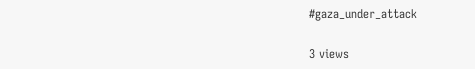#gaza_under_attack

3 views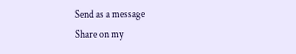Send as a message
Share on my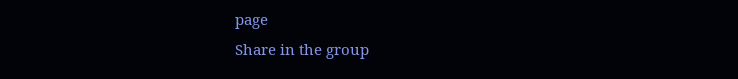page
Share in the group